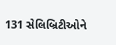131 સેલિબ્રિટીઓને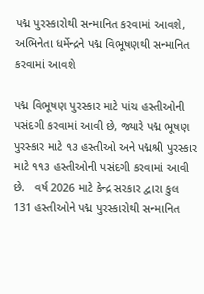પદ્મ પુરસ્કારોથી સન્માનિત કરવામાં આવશે, અભિનેતા ધર્મેન્દ્રને પદ્મ વિભૂષણથી સન્માનિત કરવામાં આવશે

પદ્મ વિભૂષણ પુરસ્કાર માટે પાંચ હસ્તીઓની પસંદગી કરવામાં આવી છે, જ્યારે પદ્મ ભૂષણ પુરસ્કાર માટે ૧૩ હસ્તીઓ અને પદ્મશ્રી પુરસ્કાર માટે ૧૧૩ હસ્તીઓની પસંદગી કરવામાં આવી છે.   વર્ષ 2026 માટે કેન્દ્ર સરકાર દ્વારા કુલ 131 હસ્તીઓને પદ્મ પુરસ્કારોથી સન્માનિત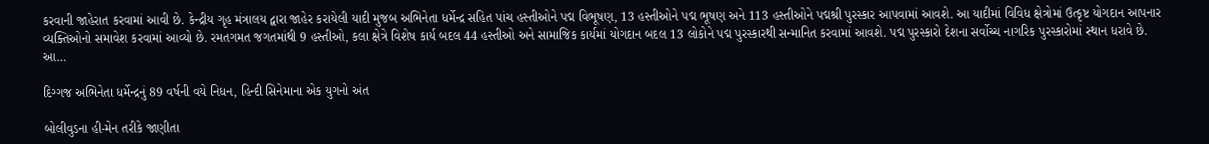કરવાની જાહેરાત કરવામાં આવી છે. કેન્દ્રીય ગૃહ મંત્રાલય દ્વારા જાહેર કરાયેલી યાદી મુજબ અભિનેતા ધર્મેન્દ્ર સહિત પાંચ હસ્તીઓને પદ્મ વિભૂષણ, 13 હસ્તીઓને પદ્મ ભૂષણ અને 113 હસ્તીઓને પદ્મશ્રી પુરસ્કાર આપવામાં આવશે. આ યાદીમાં વિવિધ ક્ષેત્રોમાં ઉત્કૃષ્ટ યોગદાન આપનાર વ્યક્તિઓનો સમાવેશ કરવામાં આવ્યો છે. રમતગમત જગતમાંથી 9 હસ્તીઓ, કલા ક્ષેત્રે વિશેષ કાર્ય બદલ 44 હસ્તીઓ અને સામાજિક કાર્યમાં યોગદાન બદલ 13 લોકોને પદ્મ પુરસ્કારથી સન્માનિત કરવામાં આવશે. પદ્મ પુરસ્કારો દેશના સર્વોચ્ચ નાગરિક પુરસ્કારોમાં સ્થાન ધરાવે છે. આ…

દિગ્ગજ અભિનેતા ધર્મેન્દ્રનું 89 વર્ષની વયે નિધન, હિન્દી સિનેમાના એક યુગનો અંત

બોલીવુડના હી-મેન તરીકે જાણીતા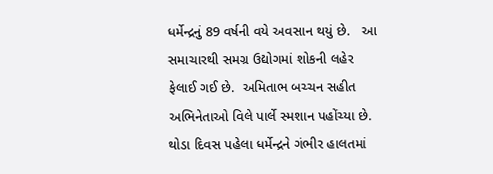ધર્મેન્દ્રનું 89 વર્ષની વયે અવસાન થયું છે.   આ સમાચારથી સમગ્ર ઉદ્યોગમાં શોકની લહેર ફેલાઈ ગઈ છે.  અમિતાભ બચ્ચન સહીત અભિનેતાઓ વિલે પાર્લે સ્મશાન પહોંચ્યા છે. થોડા દિવસ પહેલા ધર્મેન્દ્રને ગંભીર હાલતમાં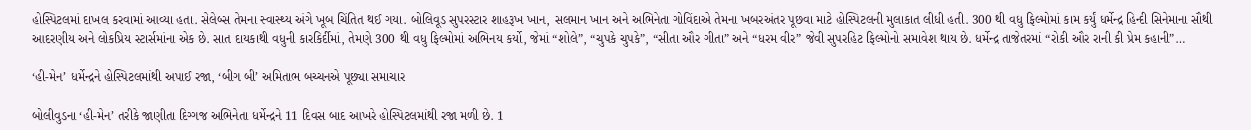હોસ્પિટલમાં દાખલ કરવામાં આવ્યા હતા. સેલેબ્સ તેમના સ્વાસ્થ્ય અંગે ખૂબ ચિંતિત થઈ ગયા. બોલિવૂડ સુપરસ્ટાર શાહરૂખ ખાન, સલમાન ખાન અને અભિનેતા ગોવિંદાએ તેમના ખબરઅંતર પૂછવા માટે હોસ્પિટલની મુલાકાત લીધી હતી. 300 થી વધુ ફિલ્મોમાં કામ કર્યું ધર્મેન્દ્ર હિન્દી સિનેમાના સૌથી આદરણીય અને લોકપ્રિય સ્ટાર્સમાંના એક છે. સાત દાયકાથી વધુની કારકિર્દીમાં, તેમણે 300 થી વધુ ફિલ્મોમાં અભિનય કર્યો, જેમાં “શોલે”, “ચુપકે ચુપકે”, “સીતા ઔર ગીતા” અને “ધરમ વીર” જેવી સુપરહિટ ફિલ્મોનો સમાવેશ થાય છે. ધર્મેન્દ્ર તાજેતરમાં “રોકી ઔર રાની કી પ્રેમ કહાની”…

‘હી-મેન’ ધર્મેન્દ્રને હોસ્પિટલમાંથી અપાઈ રજા, ‘બીગ બી’ અમિતાભ બચ્ચનએ પૂછ્યા સમાચાર

બોલીવુડના ‘હી-મેન’ તરીકે જાણીતા દિગ્ગજ અભિનેતા ધર્મેન્દ્રને 11 દિવસ બાદ આખરે હોસ્પિટલમાંથી રજા મળી છે. 1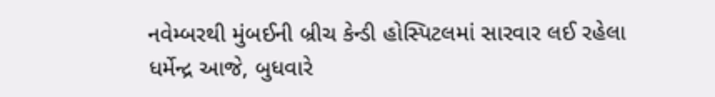નવેમ્બરથી મુંબઈની બ્રીચ કેન્ડી હોસ્પિટલમાં સારવાર લઈ રહેલા ધર્મેન્દ્ર આજે, બુધવારે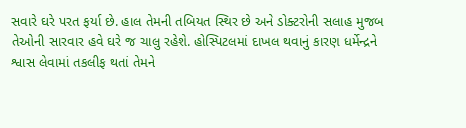સવારે ઘરે પરત ફર્યા છે. હાલ તેમની તબિયત સ્થિર છે અને ડોક્ટરોની સલાહ મુજબ તેઓની સારવાર હવે ઘરે જ ચાલુ રહેશે. હોસ્પિટલમાં દાખલ થવાનું કારણ ધર્મેન્દ્રને શ્વાસ લેવામાં તકલીફ થતાં તેમને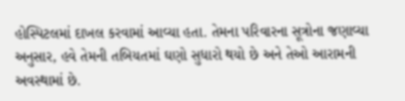હોસ્પિટલમાં દાખલ કરવામાં આવ્યા હતા. તેમના પરિવારના સૂત્રોના જણાવ્યા અનુસાર, હવે તેમની તબિયતમાં ઘણો સુધારો થયો છે અને તેઓ આરામની અવસ્થામાં છે.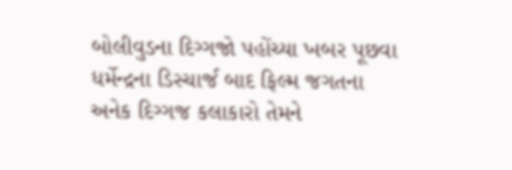બોલીવુડના દિગ્ગજો પહોંચ્યા ખબર પૂછવા ધર્મેન્દ્રના ડિસ્ચાર્જ બાદ ફિલ્મ જગતના અનેક દિગ્ગજ કલાકારો તેમને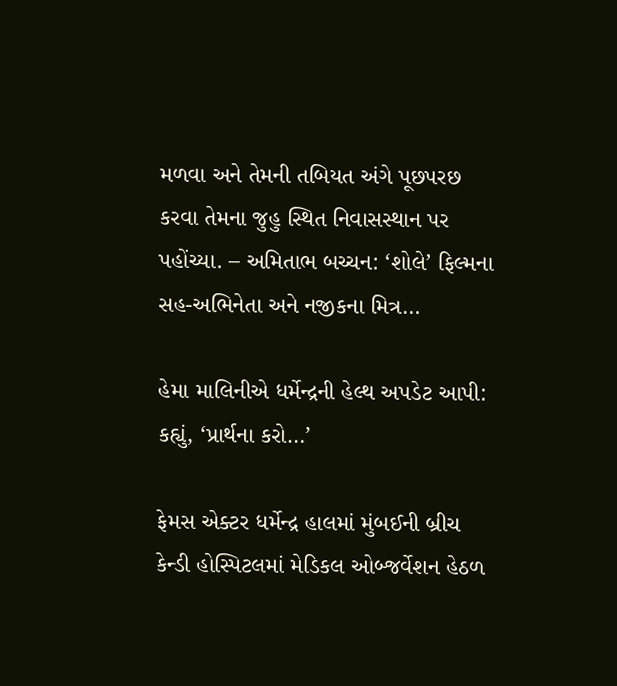મળવા અને તેમની તબિયત અંગે પૂછપરછ કરવા તેમના જુહુ સ્થિત નિવાસસ્થાન પર પહોંચ્યા. – અમિતાભ બચ્ચન: ‘શોલે’ ફિલ્મના સહ-અભિનેતા અને નજીકના મિત્ર…

હેમા માલિનીએ ધર્મેન્દ્રની હેલ્થ અપડેટ આપી: કહ્યું, ‘પ્રાર્થના કરો…’

ફેમસ એક્ટર ધર્મેન્દ્ર હાલમાં મુંબઈની બ્રીચ કેન્ડી હોસ્પિટલમાં મેડિકલ ઓબ્જર્વેશન હેઠળ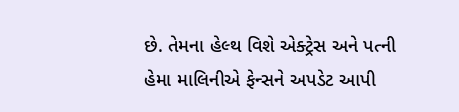છે. તેમના હેલ્થ વિશે એક્ટ્રેસ અને પત્ની હેમા માલિનીએ ફેન્સને અપડેટ આપી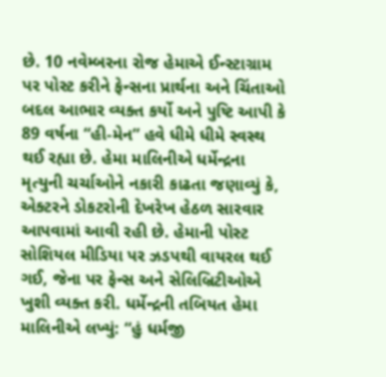છે. 10 નવેમ્બરના રોજ હેમાએ ઈન્સ્ટાગ્રામ પર પોસ્ટ કરીને ફેન્સના પ્રાર્થના અને ચિંતાઓ બદલ આભાર વ્યક્ત કર્યો અને પુષ્ટિ આપી કે 89 વર્ષના “હી-મેન” હવે ધીમે ધીમે સ્વસ્થ થઈ રહ્યા છે. હેમા માલિનીએ ધર્મેન્દ્રના મૃત્યુની ચર્ચાઓને નકારી કાઢતા જણાવ્યું કે, એક્ટરને ડોકટરોની દેખરેખ હેઠળ સારવાર આપવામાં આવી રહી છે. હેમાની પોસ્ટ સોશિયલ મીડિયા પર ઝડપથી વાયરલ થઈ ગઈ, જેના પર ફેન્સ અને સેલિબ્રિટીઓએ ખુશી વ્યક્ત કરી. ધર્મેન્દ્રની તબિયત હેમા માલિનીએ લખ્યું: “હું ધર્મજી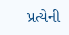પ્રત્યેની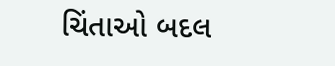ચિંતાઓ બદલ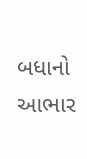બધાનો આભાર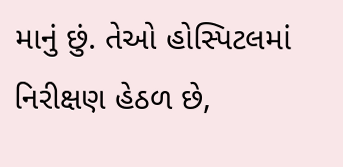માનું છું. તેઓ હોસ્પિટલમાં નિરીક્ષણ હેઠળ છે,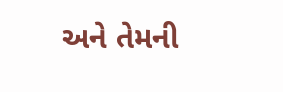અને તેમની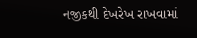નજીકથી દેખરેખ રાખવામાં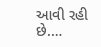આવી રહી છે.…